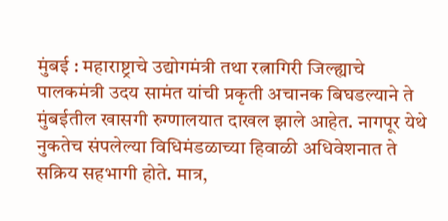मुंबई : महाराष्ट्राचे उद्योगमंत्री तथा रत्नागिरी जिल्ह्याचे पालकमंत्री उदय सामंत यांची प्रकृती अचानक बिघडल्याने ते मुंबईतील खासगी रुग्णालयात दाखल झाले आहेत. नागपूर येथे नुकतेच संपलेल्या विधिमंडळाच्या हिवाळी अधिवेशनात ते सक्रिय सहभागी होते. मात्र,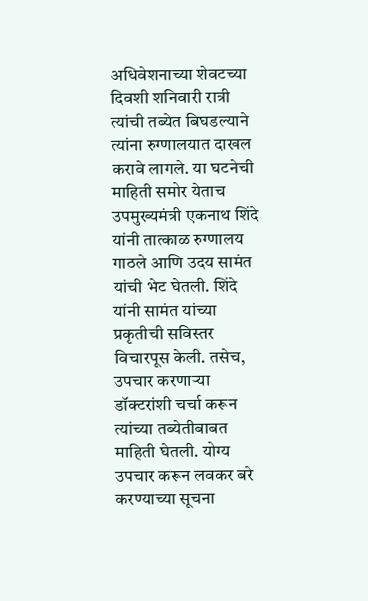अधिवेशनाच्या शेवटच्या दिवशी शनिवारी रात्री त्यांची तब्येत बिघडल्याने त्यांना रुग्णालयात दाखल करावे लागले. या घटनेची माहिती समोर येताच उपमुख्यमंत्री एकनाथ शिंदे यांनी तात्काळ रुग्णालय गाठले आणि उदय सामंत यांची भेट घेतली. शिंदे यांनी सामंत यांच्या प्रकृतीची सविस्तर विचारपूस केली. तसेच, उपचार करणाऱ्या डॉक्टरांशी चर्चा करून त्यांच्या तब्येतीबाबत माहिती घेतली. योग्य उपचार करून लवकर बरे करण्याच्या सूचना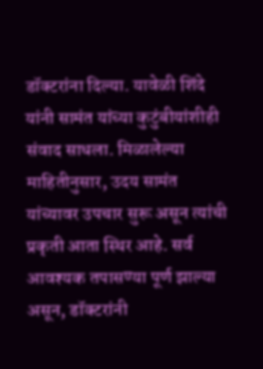डॉक्टरांना दिल्या. यावेळी शिंदे यांनी सामंत यांच्या कुटुंबीयांशीही संवाद साधला. मिळालेल्या माहितीनुसार, उदय सामंत यांच्यावर उपचार सुरू असून त्यांची प्रकृती आता स्थिर आहे. सर्व आवश्यक तपासण्या पूर्ण झाल्या असून, डॉक्टरांनी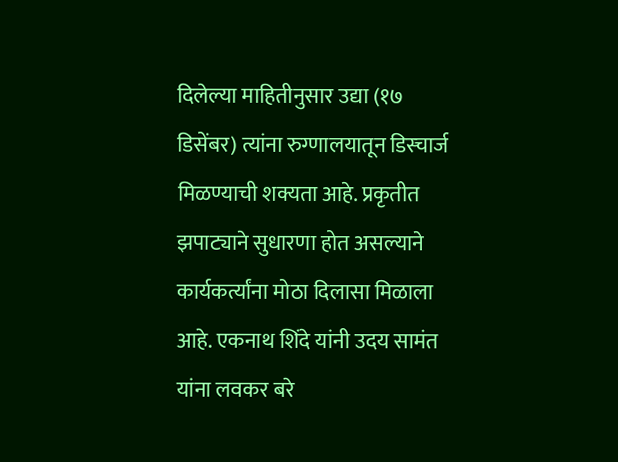दिलेल्या माहितीनुसार उद्या (१७ डिसेंबर) त्यांना रुग्णालयातून डिस्चार्ज मिळण्याची शक्यता आहे. प्रकृतीत झपाट्याने सुधारणा होत असल्याने कार्यकर्त्यांना मोठा दिलासा मिळाला आहे. एकनाथ शिंदे यांनी उदय सामंत यांना लवकर बरे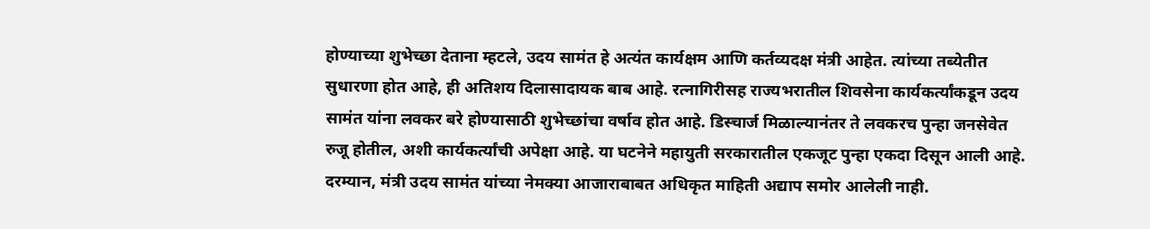होण्याच्या शुभेच्छा देताना म्हटले, उदय सामंत हे अत्यंत कार्यक्षम आणि कर्तव्यदक्ष मंत्री आहेत. त्यांच्या तब्येतीत सुधारणा होत आहे, ही अतिशय दिलासादायक बाब आहे. रत्नागिरीसह राज्यभरातील शिवसेना कार्यकर्त्यांकडून उदय सामंत यांना लवकर बरे होण्यासाठी शुभेच्छांचा वर्षाव होत आहे. डिस्चार्ज मिळाल्यानंतर ते लवकरच पुन्हा जनसेवेत रुजू होतील, अशी कार्यकर्त्यांची अपेक्षा आहे. या घटनेने महायुती सरकारातील एकजूट पुन्हा एकदा दिसून आली आहे. दरम्यान, मंत्री उदय सामंत यांच्या नेमक्या आजाराबाबत अधिकृत माहिती अद्याप समोर आलेली नाही.